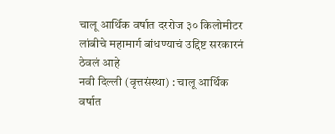चालू आर्थिक वर्षात दररोज ३० किलोमीटर लांबीचे महामार्ग बांधण्याचं उद्दिष्ट सरकारनं ठेवलं आहे
नवी दिल्ली (वृत्तसंस्था) : चालू आर्थिक वर्षात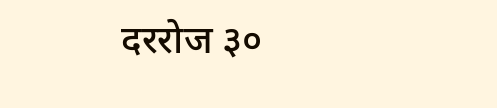दररोज ३०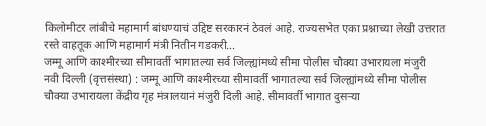किलोमीटर लांबीचे महामार्ग बांधण्याचं उद्दिष्ट सरकारनं ठेवलं आहे. राज्यसभेत एका प्रश्नाच्या लेखी उत्तरात रस्ते वाहतूक आणि महामार्ग मंत्री नितीन गडकरी...
जम्मू आणि काश्मीरच्या सीमावर्ती भागातल्या सर्व जिल्ह्यांमध्ये सीमा पोलीस चौक्या उभारायला मंजुरी
नवी दिल्ली (वृत्तसंस्था) : जम्मू आणि काश्मीरच्या सीमावर्ती भागातल्या सर्व जिल्ह्यांमध्ये सीमा पोलीस चौक्या उभारायला केंद्रीय गृह मंत्रालयानं मंजुरी दिली आहे. सीमावर्ती भागात दुसऱ्या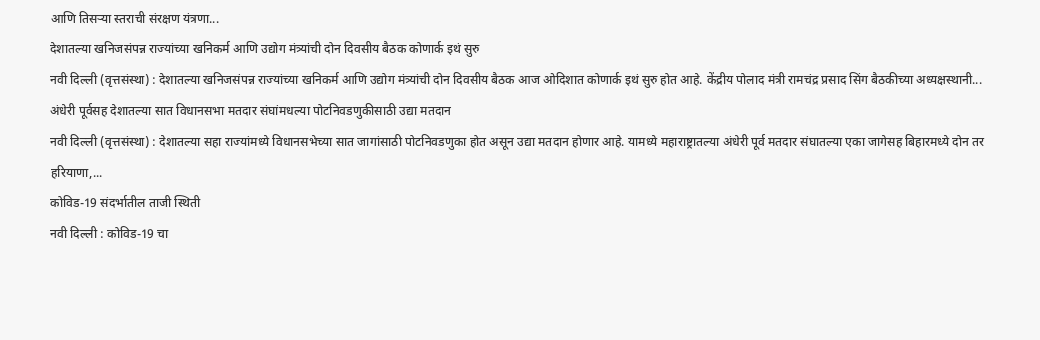आणि तिसऱ्या स्तराची संरक्षण यंत्रणा...
देशातल्या खनिजसंपन्न राज्यांच्या खनिकर्म आणि उद्योग मंत्र्यांची दोन दिवसीय बैठक कोणार्क इथं सुरु
नवी दिल्ली (वृत्तसंस्था) : देशातल्या खनिजसंपन्न राज्यांच्या खनिकर्म आणि उद्योग मंत्र्यांची दोन दिवसीय बैठक आज ओदिशात कोणार्क इथं सुरु होत आहे. केंद्रीय पोलाद मंत्री रामचंद्र प्रसाद सिंग बैठकीच्या अध्यक्षस्थानी...
अंधेरी पूर्वसह देशातल्या सात विधानसभा मतदार संघांमधल्या पोटनिवडणुकीसाठी उद्या मतदान
नवी दिल्ली (वृत्तसंस्था) : देशातल्या सहा राज्यांमध्ये विधानसभेच्या सात जागांसाठी पोटनिवडणुका होत असून उद्या मतदान होणार आहे. यामध्ये महाराष्ट्रातल्या अंधेरी पूर्व मतदार संघातल्या एका जागेसह बिहारमध्ये दोन तर हरियाणा,...
कोविड-19 संदर्भातील ताजी स्थिती
नवी दिल्ली : कोविड-19 चा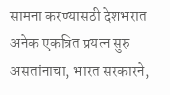सामना करण्यासठी देशभरात अनेक एकत्रित प्रयत्न सुरु असतांनाचा, भारत सरकारने,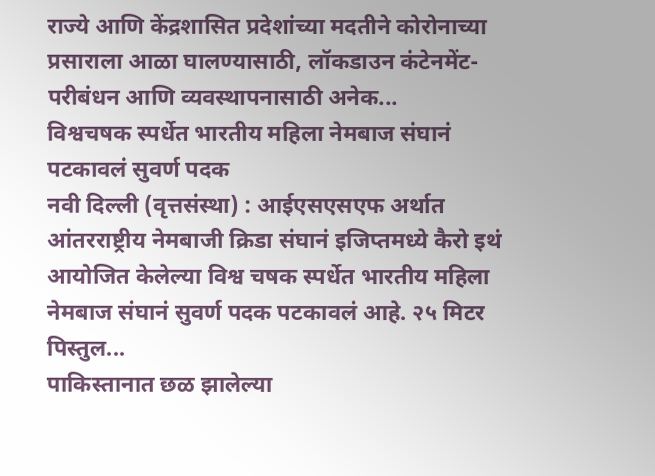राज्ये आणि केंद्रशासित प्रदेशांच्या मदतीने कोरोनाच्या प्रसाराला आळा घालण्यासाठी, लॉकडाउन कंटेनमेंट-परीबंधन आणि व्यवस्थापनासाठी अनेक...
विश्वचषक स्पर्धेत भारतीय महिला नेमबाज संघानं पटकावलं सुवर्ण पदक
नवी दिल्ली (वृत्तसंस्था) : आईएसएसएफ अर्थात आंतरराष्ट्रीय नेमबाजी क्रिडा संघानं इजिप्तमध्ये कैरो इथं आयोजित केलेल्या विश्व चषक स्पर्धेत भारतीय महिला नेमबाज संघानं सुवर्ण पदक पटकावलं आहे. २५ मिटर पिस्तुल...
पाकिस्तानात छळ झालेल्या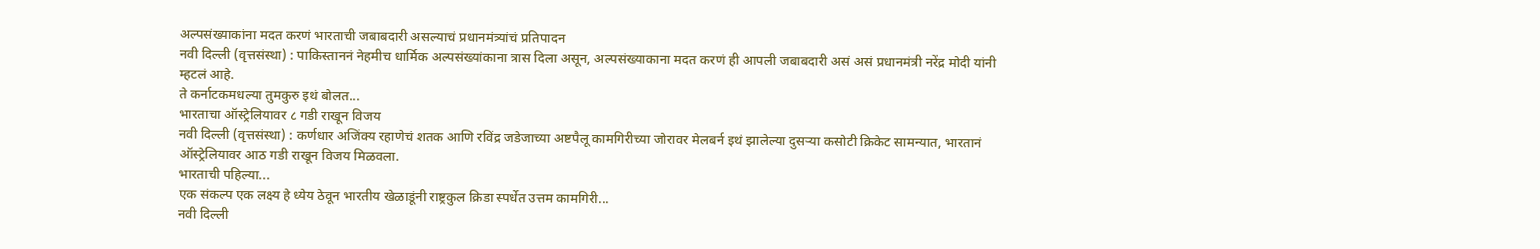अल्पसंख्याकांना मदत करणं भारताची जबाबदारी असल्याचं प्रधानमंत्र्यांचं प्रतिपादन
नवी दिल्ली (वृत्तसंस्था) : पाकिस्ताननं नेहमीच धार्मिक अल्पसंख्यांकाना त्रास दिला असून, अल्पसंख्याकाना मदत करणं ही आपली जबाबदारी असं असं प्रधानमंत्री नरेंद्र मोदी यांनी म्हटलं आहे.
ते कर्नाटकमधल्या तुमकुरु इथं बोलत...
भारताचा ऑस्ट्रेलियावर ८ गडी राखून विजय
नवी दिल्ली (वृत्तसंस्था) : कर्णधार अजिंक्य रहाणेचं शतक आणि रविंद्र जडेजाच्या अष्टपैलू कामगिरीच्या जोरावर मेलबर्न इथं झालेल्या दुसऱ्या कसोटी क्रिकेट सामन्यात, भारतानं ऑस्ट्रेलियावर आठ गडी राखून विजय मिळवला.
भारताची पहिल्या...
एक संकल्प एक लक्ष्य हे ध्येय ठेवून भारतीय खेळाडूंनी राष्ट्रकुल क्रिडा स्पर्धेत उत्तम कामगिरी...
नवी दिल्ली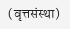(वृत्तसंस्था)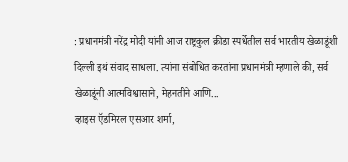: प्रधानमंत्री नरेंद्र मोदी यांनी आज राष्ट्रकुल क्रीडा स्पर्धेतील सर्व भारतीय खेळाडूंशी दिल्ली इथं संवाद साधला. त्यांना संबोधित करतांना प्रधानमंत्री म्हणाले की, सर्व खेळाडूंनी आत्मविश्वासाने, मेहनतीने आणि...
व्हाइस ऍडमिरल एसआर शर्मा,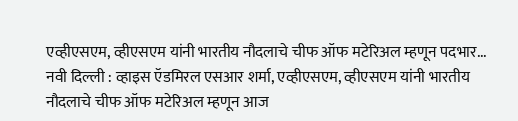एव्हीएसएम, व्हीएसएम यांनी भारतीय नौदलाचे चीफ ऑफ मटेरिअल म्हणून पदभार...
नवी दिल्ली : व्हाइस ऍडमिरल एसआर शर्मा, एव्हीएसएम, व्हीएसएम यांनी भारतीय नौदलाचे चीफ ऑफ मटेरिअल म्हणून आज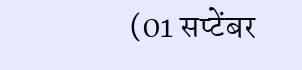(01 सप्टेंबर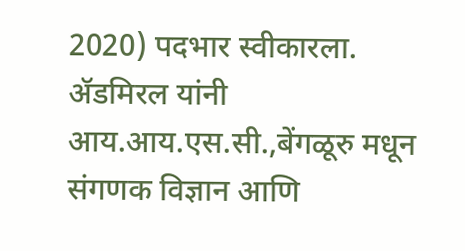2020) पदभार स्वीकारला. ॲडमिरल यांनी आय.आय.एस.सी.,बेंगळूरु मधून संगणक विज्ञान आणि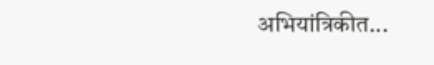अभियांत्रिकीत...